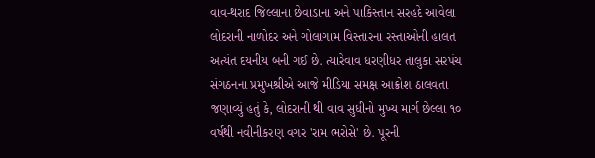વાવ-થરાદ જિલ્લાના છેવાડાના અને પાકિસ્તાન સરહદે આવેલા લોદરાની નાળોદર અને ગોલાગામ વિસ્તારના રસ્તાઓની હાલત અત્યંત દયનીય બની ગઈ છે. ત્યારેવાવ ધરણીધર તાલુકા સરપંચ સંગઠનના પ્રમુખશ્રીએ આજે મીડિયા સમક્ષ આક્રોશ ઠાલવતા જણાવ્યું હતું કે, લોદરાની થી વાવ સુધીનો મુખ્ય માર્ગ છેલ્લા ૧૦ વર્ષથી નવીનીકરણ વગર 'રામ ભરોસે' છે. પૂરની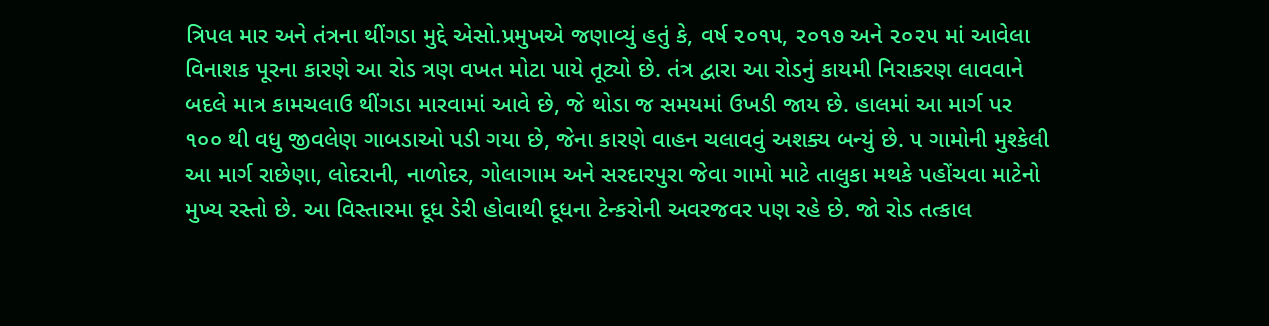ત્રિપલ માર અને તંત્રના થીંગડા મુદ્દે એસો.પ્રમુખએ જણાવ્યું હતું કે, વર્ષ ૨૦૧૫, ૨૦૧૭ અને ૨૦૨૫ માં આવેલા વિનાશક પૂરના કારણે આ રોડ ત્રણ વખત મોટા પાયે તૂટ્યો છે. તંત્ર દ્વારા આ રોડનું કાયમી નિરાકરણ લાવવાને બદલે માત્ર કામચલાઉ થીંગડા મારવામાં આવે છે, જે થોડા જ સમયમાં ઉખડી જાય છે. હાલમાં આ માર્ગ પર ૧૦૦ થી વધુ જીવલેણ ગાબડાઓ પડી ગયા છે, જેના કારણે વાહન ચલાવવું અશક્ય બન્યું છે. ૫ ગામોની મુશ્કેલી આ માર્ગ રાછેણા, લોદરાની, નાળોદર, ગોલાગામ અને સરદારપુરા જેવા ગામો માટે તાલુકા મથકે પહોંચવા માટેનો મુખ્ય રસ્તો છે. આ વિસ્તારમા દૂધ ડેરી હોવાથી દૂધના ટેન્કરોની અવરજવર પણ રહે છે. જો રોડ તત્કાલ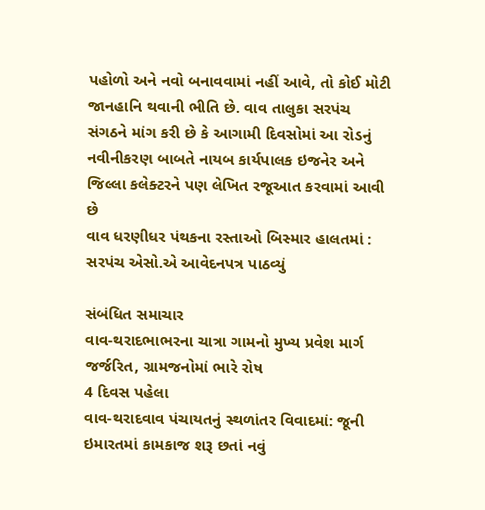પહોળો અને નવો બનાવવામાં નહીં આવે, તો કોઈ મોટી જાનહાનિ થવાની ભીતિ છે. વાવ તાલુકા સરપંચ સંગઠને માંગ કરી છે કે આગામી દિવસોમાં આ રોડનું નવીનીકરણ બાબતે નાયબ કાર્યપાલક ઇજનેર અને જિલ્લા કલેક્ટરને પણ લેખિત રજૂઆત કરવામાં આવી છે
વાવ ધરણીધર પંથકના રસ્તાઓ બિસ્માર હાલતમાં : સરપંચ એસો.એ આવેદનપત્ર પાઠવ્યું

સંબંધિત સમાચાર
વાવ-થરાદભાભરના ચાત્રા ગામનો મુખ્ય પ્રવેશ માર્ગ જર્જરિત, ગ્રામજનોમાં ભારે રોષ
4 દિવસ પહેલા
વાવ-થરાદવાવ પંચાયતનું સ્થળાંતર વિવાદમાં: જૂની ઇમારતમાં કામકાજ શરૂ છતાં નવું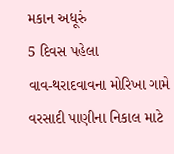મકાન અધૂરું
5 દિવસ પહેલા
વાવ-થરાદવાવના મોરિખા ગામે વરસાદી પાણીના નિકાલ માટે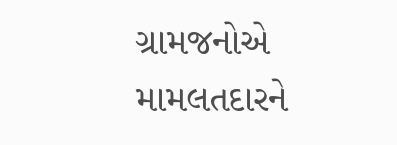ગ્રામજનોએ મામલતદારને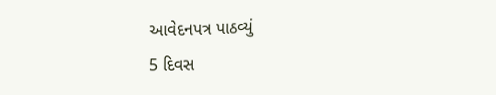આવેદનપત્ર પાઠવ્યું
5 દિવસ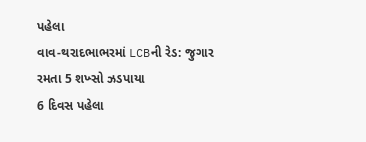પહેલા
વાવ-થરાદભાભરમાં LCBની રેડ: જુગાર રમતા 5 શખ્સો ઝડપાયા
6 દિવસ પહેલા